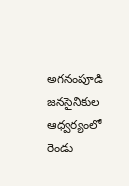అగనంపూడి జనసైనికుల ఆధ్వర్యంలో రెండు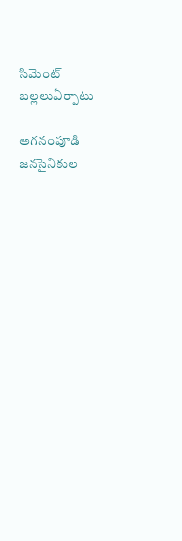సిమెంట్ బల్లలుఏర్పాటు

అగనంపూడి జనసైనికుల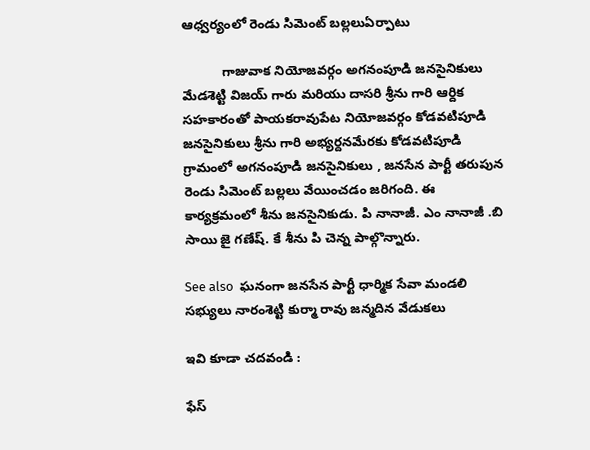ఆధ్వర్యంలో రెండు సిమెంట్ బల్లలుఏర్పాటు

           గాజువాక నియోజవర్గం అగనంపూడి జనసైనికులు మేడశెట్టి విజయ్ గారు మరియు దాసరి శ్రీను గారి ఆర్దిక సహకారంతో పాయకరావుపేట నియోజవర్గం కోడవటిపూడి జనసైనికులు శ్రీను గారి అభ్యర్దనమేరకు కోడవటిపూడి గ్రామంలో అగనంపూడి జనసైనికులు , జనసేన పార్టీ తరుపున రెండు సిమెంట్ బల్లలు వేయించడం జరిగంది. ఈ కార్యక్రమంలో శీను జనసైనికుడు. పి నానాజీ. ఎం నానాజీ .బి సాయి జై గణేష్. కే శీను పి చెన్న పాల్గొన్నారు.

See also  ఘనంగా జనసేన పార్టీ ధార్మిక సేవా మండలి సభ్యులు నారంశెట్టి కుర్మా రావు జన్మదిన వేడుకలు

ఇవి కూడా చదవండి :

ఫేస్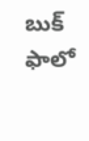బుక్ ఫాలో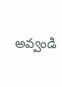అవ్వండి